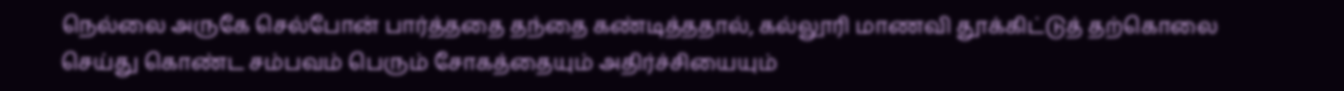நெல்லை அருகே செல்போன் பார்த்ததை தந்தை கண்டித்ததால், கல்லூரி மாணவி தூக்கிட்டுத் தற்கொலை செய்து கொண்ட சம்பவம் பெரும் சோகத்தையும் அதிர்ச்சியையும்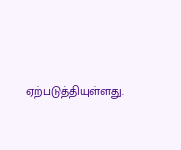ஏற்படுத்தியுள்ளது.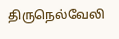திருநெல்வேலி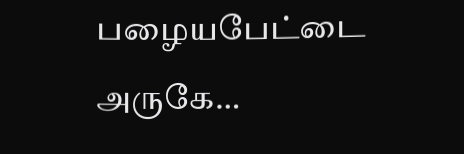பழையபேட்டை அருகே…